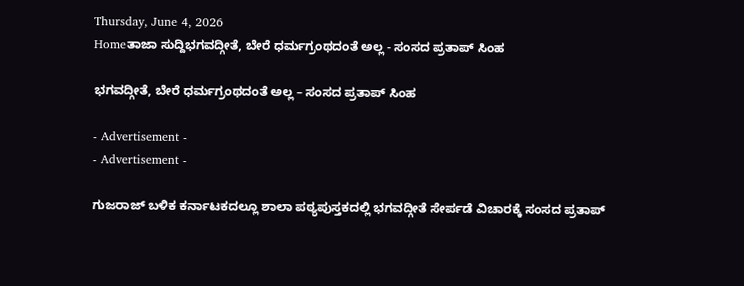Thursday, June 4, 2026
Homeತಾಜಾ ಸುದ್ದಿಭಗವದ್ಗೀತೆ, ಬೇರೆ ಧರ್ಮಗ್ರಂಥದಂತೆ ಅಲ್ಲ - ಸಂಸದ ಪ್ರತಾಪ್ ಸಿಂಹ

ಭಗವದ್ಗೀತೆ, ಬೇರೆ ಧರ್ಮಗ್ರಂಥದಂತೆ ಅಲ್ಲ – ಸಂಸದ ಪ್ರತಾಪ್ ಸಿಂಹ

- Advertisement -
- Advertisement -

ಗುಜರಾಜ್ ಬಳಿಕ ಕರ್ನಾಟಕದಲ್ಲೂ ಶಾಲಾ ಪಠ್ಯಪುಸ್ತಕದಲ್ಲಿ ಭಗವದ್ಗೀತೆ ಸೇರ್ಪಡೆ ವಿಚಾರಕ್ಕೆ ಸಂಸದ ಪ್ರತಾಪ್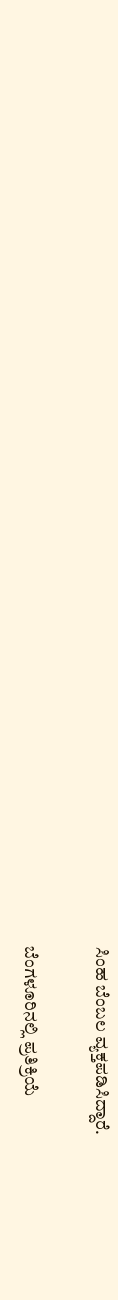ಸಿಂಹ ಬೆಂಬಲ ವ್ಯಕ್ತಪಡಿಸಿದ್ದಾರೆ.

ಬೆಂಗಳೂರಿನಲ್ಲಿ ಪ್ರತಿಕ್ರಿಯೆ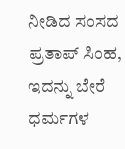ನೀಡಿದ ಸಂಸದ ಪ್ರತಾಪ್ ಸಿಂಹ, ಇದನ್ನು ಬೇರೆ ಧರ್ಮಗಳ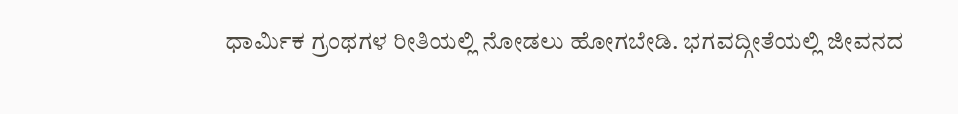ಧಾರ್ಮಿಕ ಗ್ರಂಥಗಳ ರೀತಿಯಲ್ಲಿ ನೋಡಲು ಹೋಗಬೇಡಿ. ಭಗವದ್ಗೀತೆಯಲ್ಲಿ ಜೀವನದ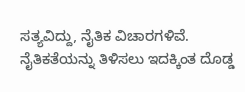ಸತ್ಯವಿದ್ದು, ನೈತಿಕ ವಿಚಾರಗಳಿವೆ. ನೈತಿಕತೆಯನ್ನು ತಿಳಿಸಲು ಇದಕ್ಕಿಂತ ದೊಡ್ಡ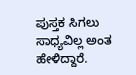ಪುಸ್ತಕ ಸಿಗಲು ಸಾಧ್ಯವಿಲ್ಲ ಅಂತ ಹೇಳಿದ್ದಾರೆ.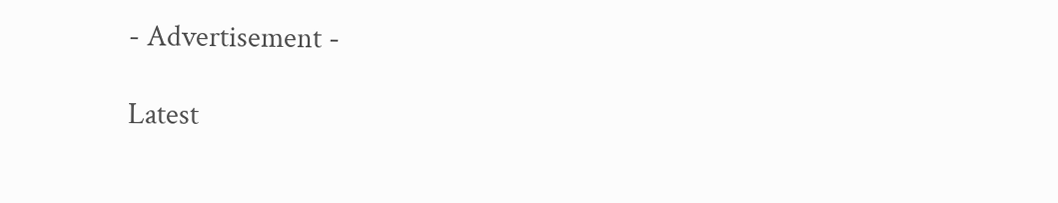- Advertisement -

Latest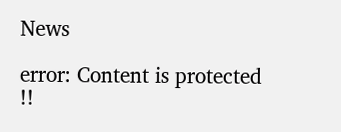News

error: Content is protected !!